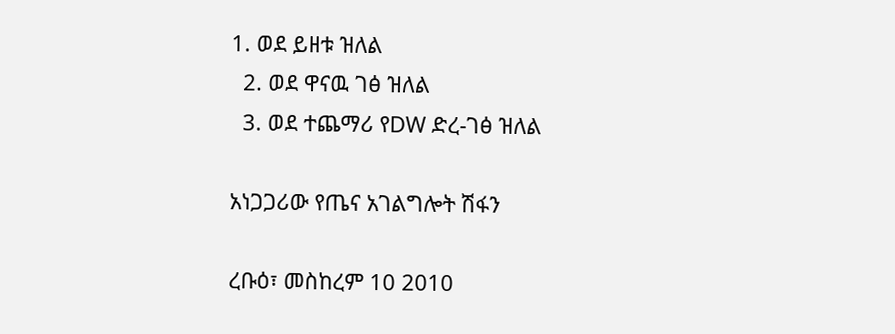1. ወደ ይዘቱ ዝለል
  2. ወደ ዋናዉ ገፅ ዝለል
  3. ወደ ተጨማሪ የDW ድረ-ገፅ ዝለል

አነጋጋሪው የጤና አገልግሎት ሽፋን

ረቡዕ፣ መስከረም 10 2010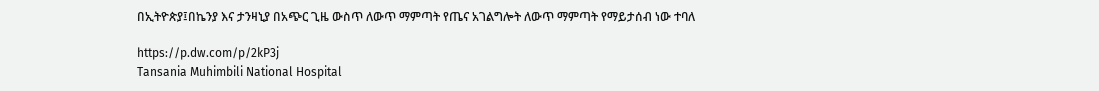በኢትዮጵያ፤በኬንያ እና ታንዛኒያ በአጭር ጊዜ ውስጥ ለውጥ ማምጣት የጤና አገልግሎት ለውጥ ማምጣት የማይታሰብ ነው ተባለ

https://p.dw.com/p/2kP3j
Tansania Muhimbili National Hospital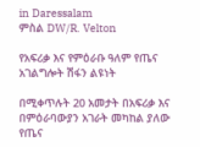in Daressalam
ምስል DW/R. Velton

የአፍሪቃ እና የምዕራቡ ዓለም የጤና አገልግሎት ሽፋን ልዩነት

በሚቀጥሉት 20 አመታት በአፍሪቃ እና በምዕራባውያን አገራት መካከል ያለው የጤና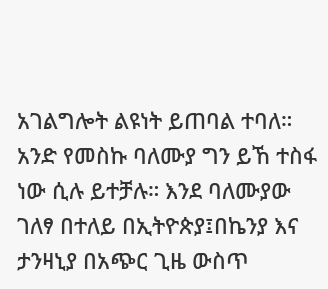አገልግሎት ልዩነት ይጠባል ተባለ። አንድ የመስኩ ባለሙያ ግን ይኸ ተስፋ ነው ሲሉ ይተቻሉ። እንደ ባለሙያው ገለፃ በተለይ በኢትዮጵያ፤በኬንያ እና ታንዛኒያ በአጭር ጊዜ ውስጥ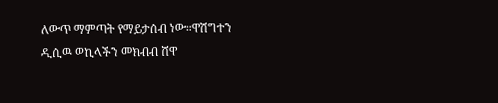ለውጥ ማምጣት የማይታሰብ ነው።ዋሽግተን ዲሲዉ ወኪላችን መክብብ ሸዋ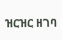ዝርዝር ዘገባ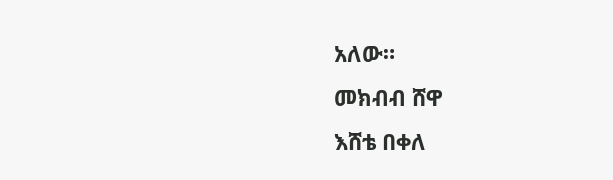አለው።
መክብብ ሸዋ
እሸቴ በቀለ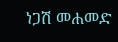ነጋሽ መሐመድ